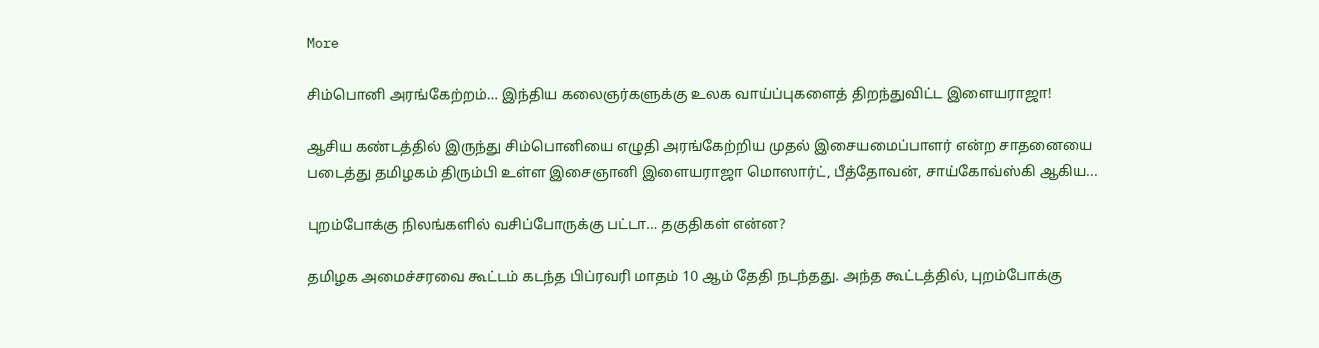More

சிம்பொனி அரங்கேற்றம்… இந்திய கலைஞர்களுக்கு உலக வாய்ப்புகளைத் திறந்துவிட்ட இளையராஜா!

ஆசிய கண்டத்தில் இருந்து சிம்பொனியை எழுதி அரங்கேற்றிய முதல் இசையமைப்பாளர் என்ற சாதனையை படைத்து தமிழகம் திரும்பி உள்ள இசைஞானி இளையராஜா மொஸார்ட், பீத்தோவன், சாய்கோவ்ஸ்கி ஆகிய...

புறம்போக்கு நிலங்களில் வசிப்போருக்கு பட்டா… தகுதிகள் என்ன?

தமிழக அமைச்சரவை கூட்டம் கடந்த பிப்ரவரி மாதம் 10 ஆம் தேதி நடந்தது. அந்த கூட்டத்தில், புறம்போக்கு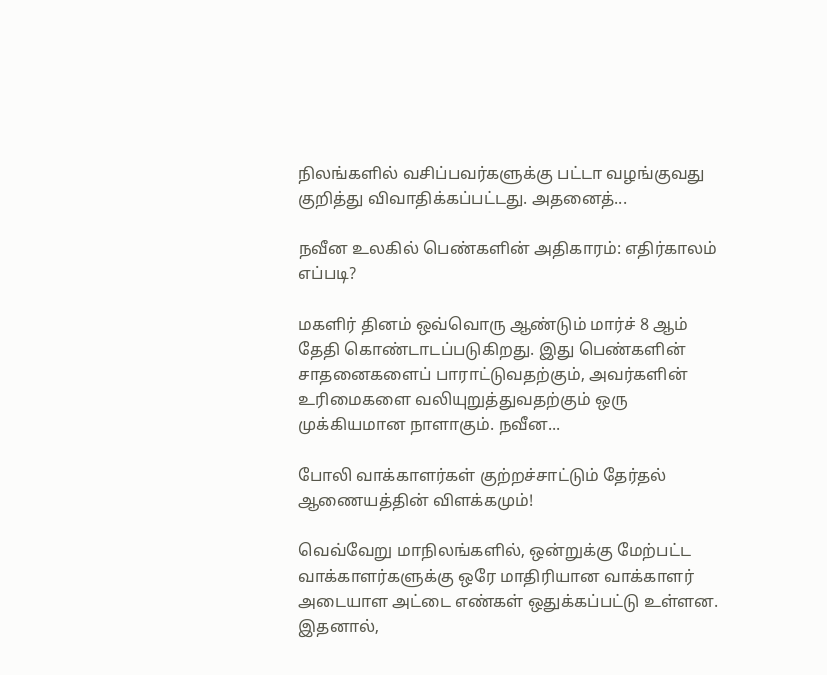நிலங்களில் வசிப்பவர்களுக்கு பட்டா வழங்குவது குறித்து விவாதிக்கப்பட்டது. அதனைத்...

நவீன உலகில் பெண்களின் அதிகாரம்: எதிர்காலம் எப்படி?

மகளிர் தினம் ஒவ்வொரு ஆண்டும் மார்ச் 8 ஆம் தேதி கொண்டாடப்படுகிறது. இது பெண்களின் சாதனைகளைப் பாராட்டுவதற்கும், அவர்களின் உரிமைகளை வலியுறுத்துவதற்கும் ஒரு முக்கியமான நாளாகும். நவீன...

போலி வாக்காளர்கள் குற்றச்சாட்டும் தேர்தல் ஆணையத்தின் விளக்கமும்!

வெவ்வேறு மாநிலங்களில், ஒன்றுக்கு மேற்பட்ட வாக்காளர்களுக்கு ஒரே மாதிரியான வாக்காளர் அடையாள அட்டை எண்கள் ஒதுக்கப்பட்டு உள்ளன. இதனால்,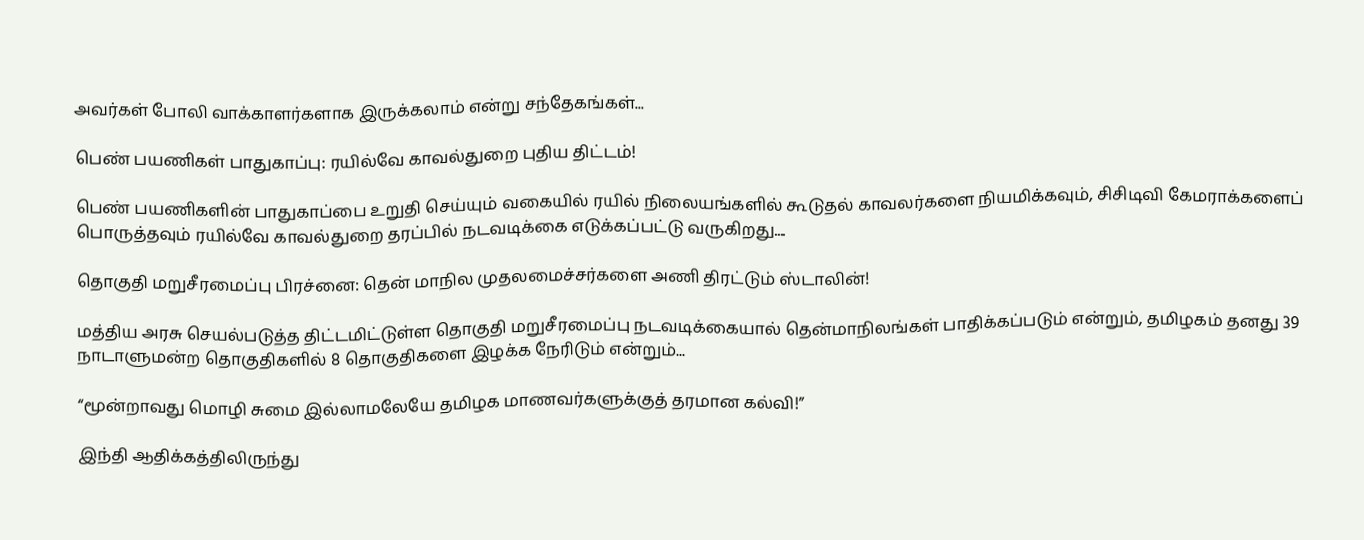அவர்கள் போலி வாக்காளர்களாக இருக்கலாம் என்று சந்தேகங்கள்...

பெண் பயணிகள் பாதுகாப்பு: ரயில்வே காவல்துறை புதிய திட்டம்!

பெண் பயணிகளின் பாதுகாப்பை உறுதி செய்யும் வகையில் ரயில் நிலையங்களில் கூடுதல் காவலர்களை நியமிக்கவும், சிசிடிவி கேமராக்களைப் பொருத்தவும் ரயில்வே காவல்துறை தரப்பில் நடவடிக்கை எடுக்கப்பட்டு வருகிறது....

தொகுதி மறுசீரமைப்பு பிரச்னை: தென் மாநில முதலமைச்சர்களை அணி திரட்டும் ஸ்டாலின்!

மத்திய அரசு செயல்படுத்த திட்டமிட்டுள்ள தொகுதி மறுசீரமைப்பு நடவடிக்கையால் தென்மாநிலங்கள் பாதிக்கப்படும் என்றும், தமிழகம் தனது 39 நாடாளுமன்ற தொகுதிகளில் 8 தொகுதிகளை இழக்க நேரிடும் என்றும்...

“மூன்றாவது மொழி சுமை இல்லாமலேயே தமிழக மாணவர்களுக்குத் தரமான கல்வி!”

இந்தி ஆதிக்கத்திலிருந்து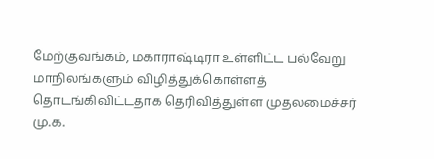மேற்குவங்கம், மகாராஷ்டிரா உள்ளிட்ட பல்வேறு மாநிலங்களும் விழித்துக்கொள்ளத் தொடங்கிவிட்டதாக தெரிவித்துள்ள முதலமைச்சர் மு.க.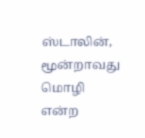ஸ்டாலின், மூன்றாவது மொழி என்ற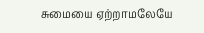சுமையை ஏற்றாமலேயே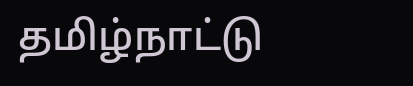தமிழ்நாட்டு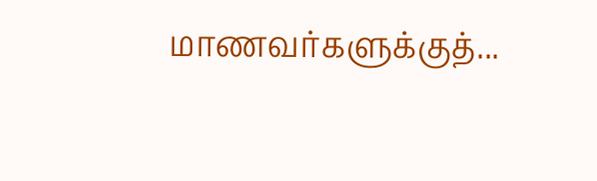மாணவர்களுக்குத்...